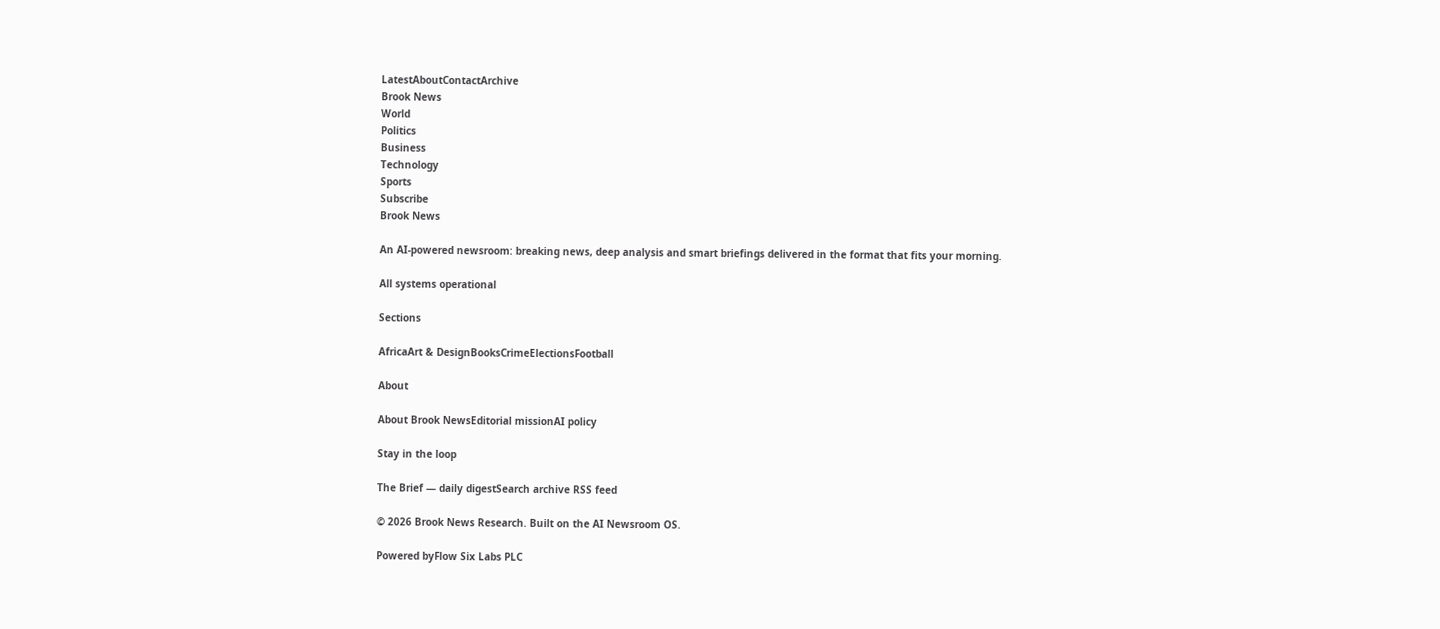LatestAboutContactArchive
Brook News
World
Politics
Business
Technology
Sports
Subscribe
Brook News

An AI-powered newsroom: breaking news, deep analysis and smart briefings delivered in the format that fits your morning.

All systems operational

Sections

AfricaArt & DesignBooksCrimeElectionsFootball

About

About Brook NewsEditorial missionAI policy

Stay in the loop

The Brief — daily digestSearch archive RSS feed

© 2026 Brook News Research. Built on the AI Newsroom OS.

Powered byFlow Six Labs PLC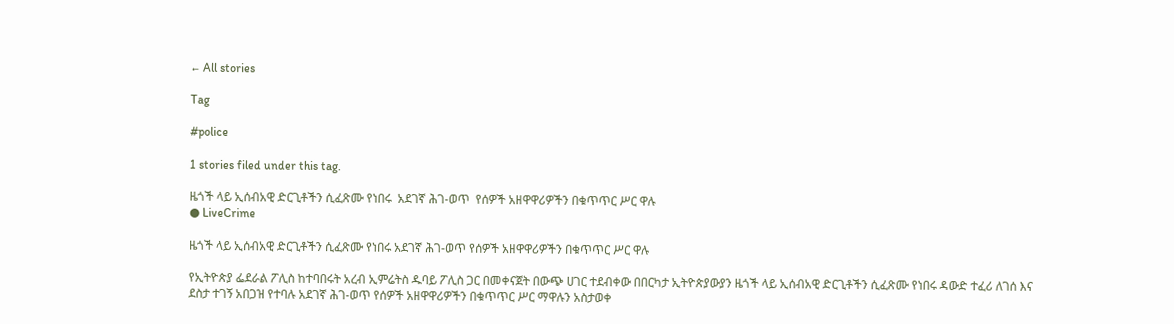← All stories

Tag

#police

1 stories filed under this tag.

ዜጎች ላይ ኢሰብአዊ ድርጊቶችን ሲፈጽሙ የነበሩ  አደገኛ ሕገ-ወጥ  የሰዎች አዘዋዋሪዎችን በቁጥጥር ሥር ዋሉ
● LiveCrime

ዜጎች ላይ ኢሰብአዊ ድርጊቶችን ሲፈጽሙ የነበሩ አደገኛ ሕገ-ወጥ የሰዎች አዘዋዋሪዎችን በቁጥጥር ሥር ዋሉ

የኢትዮጵያ ፌደራል ፖሊስ ከተባበሩት አረብ ኢምሬትስ ዱባይ ፖሊስ ጋር በመቀናጀት በውጭ ሀገር ተደብቀው በበርካታ ኢትዮጵያውያን ዜጎች ላይ ኢሰብአዊ ድርጊቶችን ሲፈጽሙ የነበሩ ዳውድ ተፈሪ ለገሰ እና ደስታ ተገኝ አበጋዝ የተባሉ አደገኛ ሕገ-ወጥ የሰዎች አዘዋዋሪዎችን በቁጥጥር ሥር ማዋሉን አስታወቀ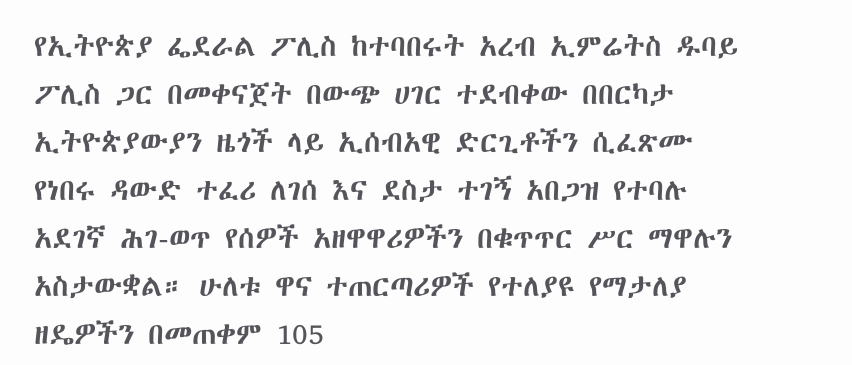የኢትዮጵያ ፌደራል ፖሊስ ከተባበሩት አረብ ኢምሬትስ ዱባይ ፖሊስ ጋር በመቀናጀት በውጭ ሀገር ተደብቀው በበርካታ ኢትዮጵያውያን ዜጎች ላይ ኢሰብአዊ ድርጊቶችን ሲፈጽሙ የነበሩ ዳውድ ተፈሪ ለገሰ እና ደስታ ተገኝ አበጋዝ የተባሉ አደገኛ ሕገ-ወጥ የሰዎች አዘዋዋሪዎችን በቁጥጥር ሥር ማዋሉን አስታውቋል። ሁለቱ ዋና ተጠርጣሪዎች የተለያዩ የማታለያ ዘዴዎችን በመጠቀም 105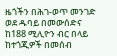ዜጎችን በሕገ-ወጥ መንገድ ወደ ዱባይ በመውሰድና ከ188 ሚሊዮን ብር በላይ ከተጎጂዎች በመሰብ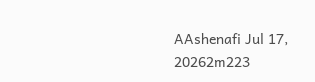AAshenafi Jul 17, 20262m223